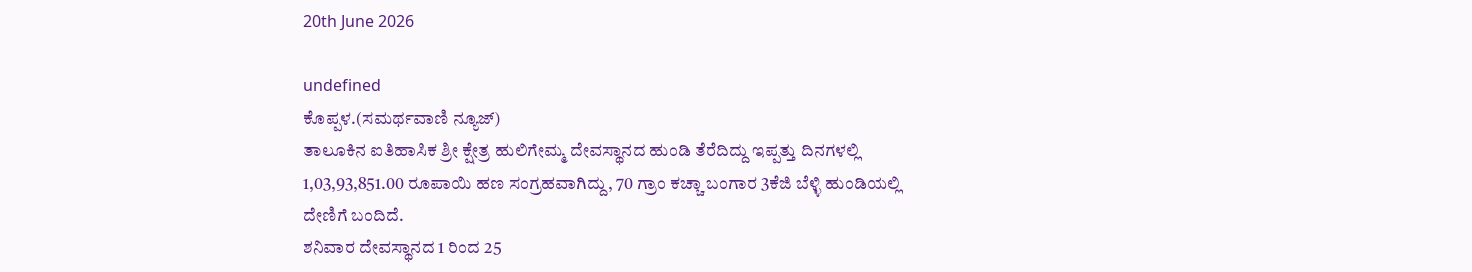20th June 2026

undefined
ಕೊಪ್ಪಳ.(ಸಮರ್ಥವಾಣಿ ನ್ಯೂಜ್)
ತಾಲೂಕಿನ ಐತಿಹಾಸಿಕ ಶ್ರೀ ಕ್ಷೇತ್ರ ಹುಲಿಗೇಮ್ಮ ದೇವಸ್ಥಾನದ ಹುಂಡಿ ತೆರೆದಿದ್ದು ಇಪ್ಪತ್ತು ದಿನಗಳಲ್ಲಿ 1,03,93,851.00 ರೂಪಾಯಿ ಹಣ ಸಂಗ್ರಹವಾಗಿದ್ದು, 70 ಗ್ರಾಂ ಕಚ್ಚಾ ಬಂಗಾರ 3ಕೆಜಿ ಬೆಳ್ಳಿ ಹುಂಡಿಯಲ್ಲಿ ದೇಣಿಗೆ ಬಂದಿದೆ.
ಶನಿವಾರ ದೇವಸ್ಥಾನದ 1 ರಿಂದ 25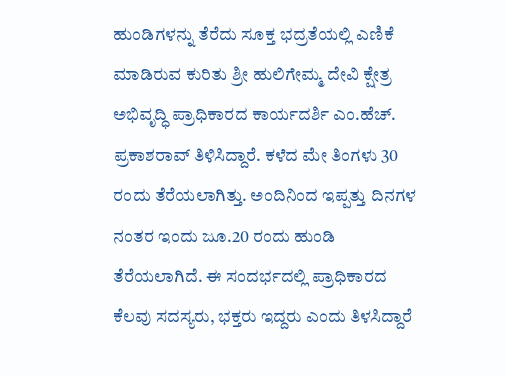ಹುಂಡಿಗಳನ್ನು ತೆರೆದು ಸೂಕ್ತ ಭದ್ರತೆಯಲ್ಲಿ ಎಣಿಕೆ ಮಾಡಿರುವ ಕುರಿತು ಶ್ರೀ ಹುಲಿಗೇಮ್ಮ ದೇವಿ ಕ್ಷೇತ್ರ ಅಭಿವೃದ್ಧಿ ಪ್ರಾಧಿಕಾರದ ಕಾರ್ಯದರ್ಶಿ ಎಂ.ಹೆಚ್. ಪ್ರಕಾಶರಾವ್ ತಿಳಿಸಿದ್ದಾರೆ. ಕಳೆದ ಮೇ ತಿಂಗಳು 30 ರಂದು ತೆರೆಯಲಾಗಿತ್ತು. ಅಂದಿನಿಂದ ಇಪ್ಪತ್ತು ದಿನಗಳ ನಂತರ ಇಂದು ಜೂ.20 ರಂದು ಹುಂಡಿ ತೆರೆಯಲಾಗಿದೆ. ಈ ಸಂದರ್ಭದಲ್ಲಿ ಪ್ರಾಧಿಕಾರದ ಕೆಲವು ಸದಸ್ಯರು, ಭಕ್ತರು ಇದ್ದರು ಎಂದು ತಿಳಸಿದ್ದಾರೆ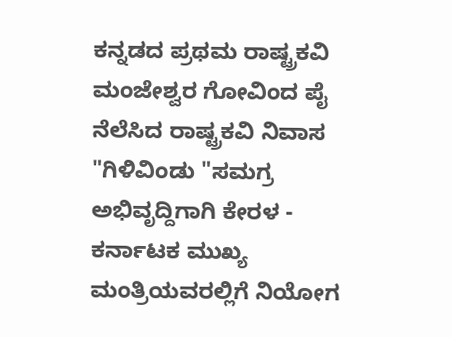ಕನ್ನಡದ ಪ್ರಥಮ ರಾಷ್ಟ್ರಕವಿ ಮಂಜೇಶ್ವರ ಗೋವಿಂದ ಪೈ ನೆಲೆಸಿದ ರಾಷ್ಟ್ರಕವಿ ನಿವಾಸ "ಗಿಳಿವಿಂಡು "ಸಮಗ್ರ ಅಭಿವೃದ್ದಿಗಾಗಿ ಕೇರಳ - ಕರ್ನಾಟಕ ಮುಖ್ಯ ಮಂತ್ರಿಯವರಲ್ಲಿಗೆ ನಿಯೋಗ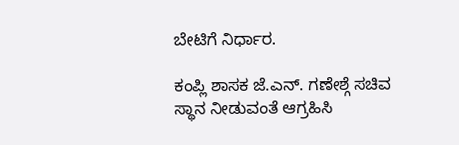ಬೇಟಿಗೆ ನಿರ್ಧಾರ.

ಕಂಪ್ಲಿ ಶಾಸಕ ಜೆ.ಎನ್. ಗಣೇಶ್ಗೆ ಸಚಿವ ಸ್ಥಾನ ನೀಡುವಂತೆ ಆಗ್ರಹಿಸಿ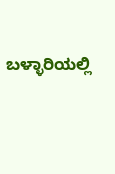ಬಳ್ಳಾರಿಯಲ್ಲಿ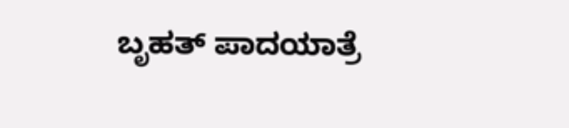ಬೃಹತ್ ಪಾದಯಾತ್ರೆ